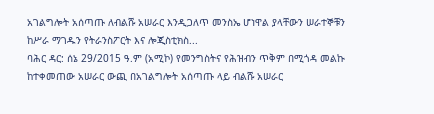አገልግሎት አሰጣጡ ለብልሹ አሠራር እንዲጋለጥ መንስኤ ሆነዋል ያላቸውን ሠራተኞቹን ከሥራ ማገዱን የትራንስፖርት እና ሎጂስቲክስ...
ባሕር ዳር: ሰኔ 29/2015 ዓ.ም (አሚኮ) የመንግስትና የሕዝብን ጥቅም በሚጎዳ መልኩ ከተቀመጠው አሠራር ውጪ በአገልግሎት አሰጣጡ ላይ ብልሹ አሠራር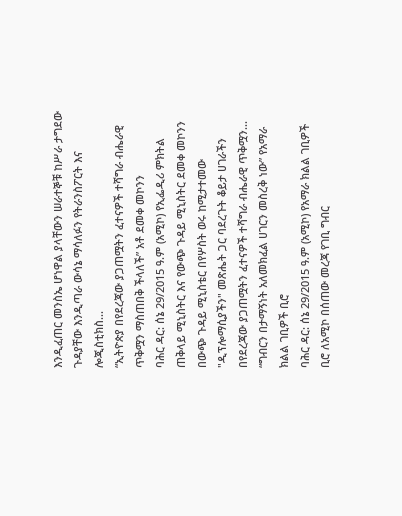እንዲፈጠር መንስኤ ሆነዋል ያላቸውን ሠራተኞቹ ከሥራ ታግደው ጉዳያቸው እንዲጣራ ውሳኔ ማሳለፉን የትራንስፖርት እና ሎጂስቲክስ...
“ኢትዮጵያ በየደረጃው ያጋጠሟትን ፈተናዎች ተሻግራ ብሔራዊ ጥቅሟን ማስጠበቅ ችላለች” አቶ ደመቀ መኮንን
ባሕር ዳር: ሰኔ 29/2015 ዓ.ም (አሚኮ) የኢፌዲሪ ምክትል ጠቅላይ ሚኒስትር እና የውጭ ጉዳይ ሚኒስትር ደመቀ መኮንን በውጭ ጉዳይ ሚኒስቴር በየሦስት ወሩ ከሚታተመው "ዲፕሎማሲያችን" መጽሔት ጋር ባደረጉት ቆይታ ሀገራችን በየደረጃው ያጋጠሟትን ፈተናዎች ተሻግራ ብሔራዊ ጥቅሟን...
“ግብርን በታማኝነት አለመክፈል ሀገርን መስረቅ ነው” የአማራ ክልል ገቢዎች ቢሮ
ባሕር ዳር: ሰኔ 29/2015 ዓ.ም (አሚኮ) የአማራ ክልል ገቢዎች ቢሮ ለአሚኮ በሰጠው መረጃ የገቢ ግብር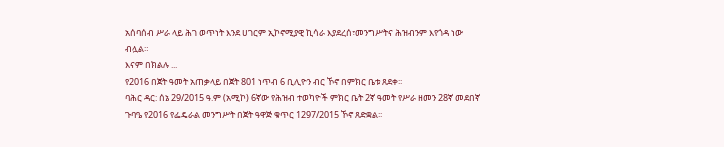አሰባሰብ ሥራ ላይ ሕገ ወጥነት እንደ ሀገርም ኢኮኖሚያዊ ኪሳራ እያደረሰ፣መንግሥትና ሕዝብንም እየጎዳ ነው ብሏል።
እናም በክልሉ ...
የ2016 በጀት ዓመት አጠቃላይ በጀት 801 ነጥብ 6 ቢሊዮን ብር ኾኖ በምክር ቤቱ ጸደቀ፡፡
ባሕር ዳር: ሰኔ 29/2015 ዓ.ም (አሚኮ) 6ኛው የሕዝብ ተወካዮች ምክር ቤት 2ኛ ዓመት የሥራ ዘመን 28ኛ መደበኛ ጉባዔ የ2016 የፌዴራል መንግሥት በጀት ዓዋጅ ቁጥር 1297/2015 ኾኖ ጸድቋል፡፡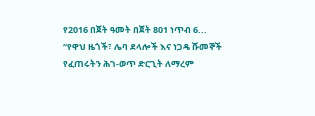የ2016 በጀት ዓመት በጀት 801 ነጥብ 6...
“የዋህ ዜጎች፣ ሌባ ደላሎች እና ነጋዴ ሹመኞች የፈጠሩትን ሕገ-ወጥ ድርጊት ለማረም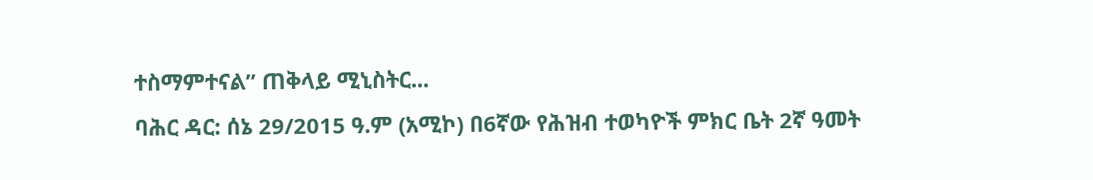ተስማምተናል” ጠቅላይ ሚኒስትር...
ባሕር ዳር: ሰኔ 29/2015 ዓ.ም (አሚኮ) በ6ኛው የሕዝብ ተወካዮች ምክር ቤት 2ኛ ዓመት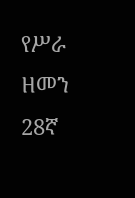የሥራ ዘመን 28ኛ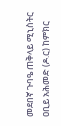መደበኛ ጉባዔ ጠቅላይ ሚኒስትር ዐቢይ አሕመድ (ዶ.ር) ከምክር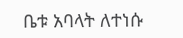ቤቱ አባላት ለተነሱ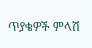ጥያቄዎች ምላሽ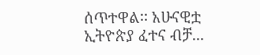ሰጥተዋል፡፡ አሁናዊቷ ኢትዮጵያ ፈተና ብቻ...